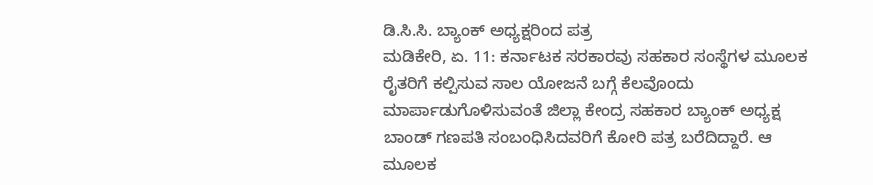ಡಿ.ಸಿ.ಸಿ. ಬ್ಯಾಂಕ್ ಅಧ್ಯಕ್ಷರಿಂದ ಪತ್ರ
ಮಡಿಕೇರಿ, ಏ. 11: ಕರ್ನಾಟಕ ಸರಕಾರವು ಸಹಕಾರ ಸಂಸ್ಥೆಗಳ ಮೂಲಕ ರೈತರಿಗೆ ಕಲ್ಪಿಸುವ ಸಾಲ ಯೋಜನೆ ಬಗ್ಗೆ ಕೆಲವೊಂದು ಮಾರ್ಪಾಡುಗೊಳಿಸುವಂತೆ ಜಿಲ್ಲಾ ಕೇಂದ್ರ ಸಹಕಾರ ಬ್ಯಾಂಕ್ ಅಧ್ಯಕ್ಷ ಬಾಂಡ್ ಗಣಪತಿ ಸಂಬಂಧಿಸಿದವರಿಗೆ ಕೋರಿ ಪತ್ರ ಬರೆದಿದ್ದಾರೆ. ಆ ಮೂಲಕ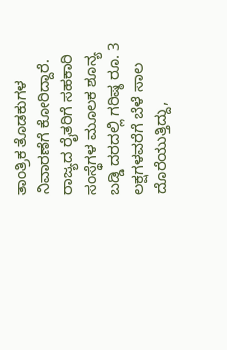ತಾಂತ್ರಿಕ ತೊಡಕುಗಳ ನಿವಾರಣೆಗೆ ಕೋರಿದ್ದಾರೆ.
ರಾಜ್ಯದ ರೈತರಿಗೆ ಸಹಕಾರಿ ಸಂಸ್ಥೆಗಳ ಮೂಲಕ ಶೂನ್ಯ ಬಡ್ಡಿ ದರದಲ್ಲಿ ಗರಿಷ್ಠ ರೂ. 3 ಲಕ್ಷಗಳವರೆಗೆ ಬೆಳೆ ಸಾಲ ದೊರೆಯುತ್ತಿದ್ದು,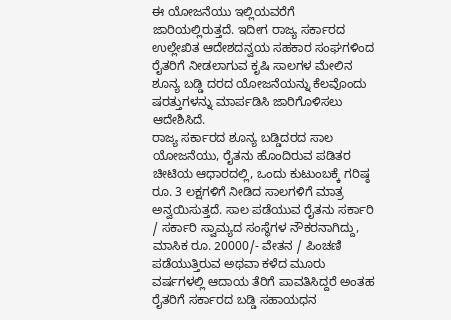ಈ ಯೋಜನೆಯು ಇಲ್ಲಿಯವರೆಗೆ ಜಾರಿಯಲ್ಲಿರುತ್ತದೆ. ಇದೀಗ ರಾಜ್ಯ ಸರ್ಕಾರದ ಉಲ್ಲೇಖಿತ ಆದೇಶದನ್ವಯ ಸಹಕಾರ ಸಂಘಗಳಿಂದ ರೈತರಿಗೆ ನೀಡಲಾಗುವ ಕೃಷಿ ಸಾಲಗಳ ಮೇಲಿನ ಶೂನ್ಯ ಬಡ್ಡಿ ದರದ ಯೋಜನೆಯನ್ನು ಕೆಲವೊಂದು ಷರತ್ತುಗಳನ್ನು ಮಾರ್ಪಡಿಸಿ ಜಾರಿಗೊಳಿಸಲು ಆದೇಶಿಸಿದೆ.
ರಾಜ್ಯ ಸರ್ಕಾರದ ಶೂನ್ಯ ಬಡ್ಡಿದರದ ಸಾಲ ಯೋಜನೆಯು, ರೈತನು ಹೊಂದಿರುವ ಪಡಿತರ ಚೀಟಿಯ ಆಧಾರದಲ್ಲಿ, ಒಂದು ಕುಟುಂಬಕ್ಕೆ ಗರಿಷ್ಠ ರೂ. 3 ಲಕ್ಷಗಳಿಗೆ ನೀಡಿದ ಸಾಲಗಳಿಗೆ ಮಾತ್ರ ಅನ್ವಯಿಸುತ್ತದೆ. ಸಾಲ ಪಡೆಯುವ ರೈತನು ಸರ್ಕಾರಿ / ಸರ್ಕಾರಿ ಸ್ವಾಮ್ಯದ ಸಂಸ್ಥೆಗಳ ನೌಕರನಾಗಿದ್ದು, ಮಾಸಿಕ ರೂ. 20000/- ವೇತನ / ಪಿಂಚಣಿ ಪಡೆಯುತ್ತಿರುವ ಅಥವಾ ಕಳೆದ ಮೂರು ವರ್ಷಗಳಲ್ಲಿ ಆದಾಯ ತೆರಿಗೆ ಪಾವತಿಸಿದ್ದರೆ ಅಂತಹ ರೈತರಿಗೆ ಸರ್ಕಾರದ ಬಡ್ಡಿ ಸಹಾಯಧನ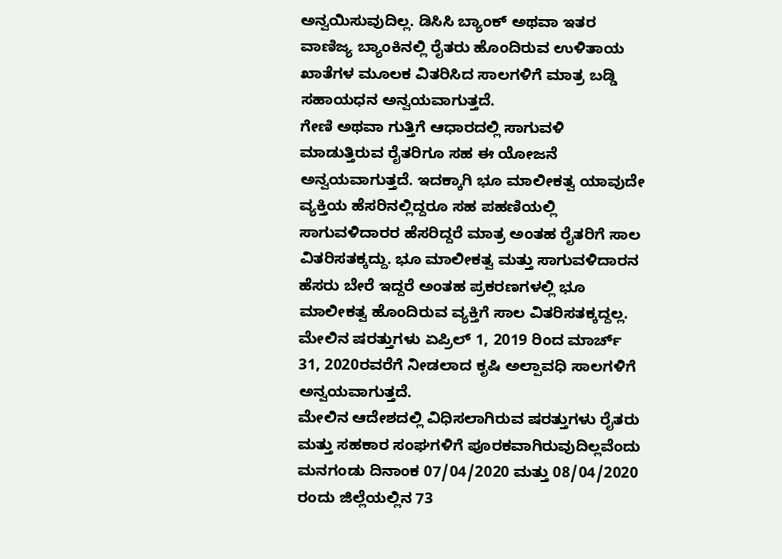ಅನ್ವಯಿಸುವುದಿಲ್ಲ. ಡಿಸಿಸಿ ಬ್ಯಾಂಕ್ ಅಥವಾ ಇತರ ವಾಣಿಜ್ಯ ಬ್ಯಾಂಕಿನಲ್ಲಿ ರೈತರು ಹೊಂದಿರುವ ಉಳಿತಾಯ ಖಾತೆಗಳ ಮೂಲಕ ವಿತರಿಸಿದ ಸಾಲಗಳಿಗೆ ಮಾತ್ರ ಬಡ್ಡಿ ಸಹಾಯಧನ ಅನ್ವಯವಾಗುತ್ತದೆ.
ಗೇಣಿ ಅಥವಾ ಗುತ್ತಿಗೆ ಆಧಾರದಲ್ಲಿ ಸಾಗುವಳಿ ಮಾಡುತ್ತಿರುವ ರೈತರಿಗೂ ಸಹ ಈ ಯೋಜನೆ ಅನ್ವಯವಾಗುತ್ತದೆ. ಇದಕ್ಕಾಗಿ ಭೂ ಮಾಲೀಕತ್ವ ಯಾವುದೇ ವ್ಯಕ್ತಿಯ ಹೆಸರಿನಲ್ಲಿದ್ದರೂ ಸಹ ಪಹಣಿಯಲ್ಲಿ ಸಾಗುವಳಿದಾರರ ಹೆಸರಿದ್ದರೆ ಮಾತ್ರ ಅಂತಹ ರೈತರಿಗೆ ಸಾಲ ವಿತರಿಸತಕ್ಕದ್ದು. ಭೂ ಮಾಲೀಕತ್ವ ಮತ್ತು ಸಾಗುವಳಿದಾರನ ಹೆಸರು ಬೇರೆ ಇದ್ದರೆ ಅಂತಹ ಪ್ರಕರಣಗಳಲ್ಲಿ ಭೂ ಮಾಲೀಕತ್ವ ಹೊಂದಿರುವ ವ್ಯಕ್ತಿಗೆ ಸಾಲ ವಿತರಿಸತಕ್ಕದ್ದಲ್ಲ. ಮೇಲಿನ ಷರತ್ತುಗಳು ಏಪ್ರಿಲ್ 1, 2019 ರಿಂದ ಮಾರ್ಚ್ 31, 2020ರವರೆಗೆ ನೀಡಲಾದ ಕೃಷಿ ಅಲ್ಪಾವಧಿ ಸಾಲಗಳಿಗೆ ಅನ್ವಯವಾಗುತ್ತದೆ.
ಮೇಲಿನ ಆದೇಶದಲ್ಲಿ ವಿಧಿಸಲಾಗಿರುವ ಷರತ್ತುಗಳು ರೈತರು ಮತ್ತು ಸಹಕಾರ ಸಂಘಗಳಿಗೆ ಪೂರಕವಾಗಿರುವುದಿಲ್ಲವೆಂದು ಮನಗಂಡು ದಿನಾಂಕ 07/04/2020 ಮತ್ತು 08/04/2020 ರಂದು ಜಿಲ್ಲೆಯಲ್ಲಿನ 73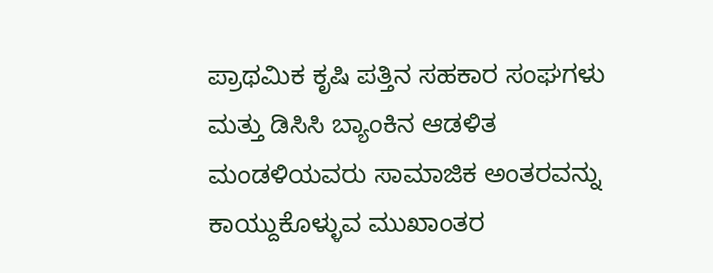ಪ್ರಾಥಮಿಕ ಕೃಷಿ ಪತ್ತಿನ ಸಹಕಾರ ಸಂಘಗಳು ಮತ್ತು ಡಿಸಿಸಿ ಬ್ಯಾಂಕಿನ ಆಡಳಿತ ಮಂಡಳಿಯವರು ಸಾಮಾಜಿಕ ಅಂತರವನ್ನು ಕಾಯ್ದುಕೊಳ್ಳುವ ಮುಖಾಂತರ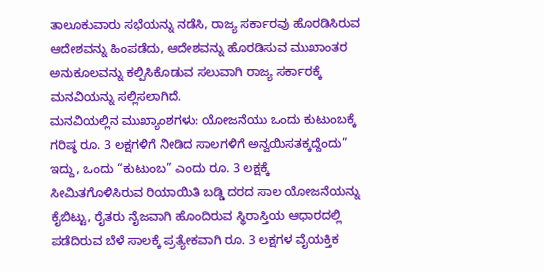ತಾಲೂಕುವಾರು ಸಭೆಯನ್ನು ನಡೆಸಿ, ರಾಜ್ಯ ಸರ್ಕಾರವು ಹೊರಡಿಸಿರುವ ಆದೇಶವನ್ನು ಹಿಂಪಡೆದು, ಆದೇಶವನ್ನು ಹೊರಡಿಸುವ ಮುಖಾಂತರ ಅನುಕೂಲವನ್ನು ಕಲ್ಪಿಸಿಕೊಡುವ ಸಲುವಾಗಿ ರಾಜ್ಯ ಸರ್ಕಾರಕ್ಕೆ ಮನವಿಯನ್ನು ಸಲ್ಲಿಸಲಾಗಿದೆ.
ಮನವಿಯಲ್ಲಿನ ಮುಖ್ಯಾಂಶಗಳು: ಯೋಜನೆಯು ಒಂದು ಕುಟುಂಬಕ್ಕೆ ಗರಿಷ್ಠ ರೂ. 3 ಲಕ್ಷಗಳಿಗೆ ನೀಡಿದ ಸಾಲಗಳಿಗೆ ಅನ್ವಯಿಸತಕ್ಕದ್ದೆಂದು” ಇದ್ದು, ಒಂದು “ಕುಟುಂಬ” ಎಂದು ರೂ. 3 ಲಕ್ಷಕ್ಕೆ ಸೀಮಿತಗೊಳಿಸಿರುವ ರಿಯಾಯಿತಿ ಬಡ್ಡಿ ದರದ ಸಾಲ ಯೋಜನೆಯನ್ನು ಕೈಬಿಟ್ಟು, ರೈತರು ನೈಜವಾಗಿ ಹೊಂದಿರುವ ಸ್ಥಿರಾಸ್ತಿಯ ಆಧಾರದಲ್ಲಿ ಪಡೆದಿರುವ ಬೆಳೆ ಸಾಲಕ್ಕೆ ಪ್ರತ್ಯೇಕವಾಗಿ ರೂ. 3 ಲಕ್ಷಗಳ ವೈಯಕ್ತಿಕ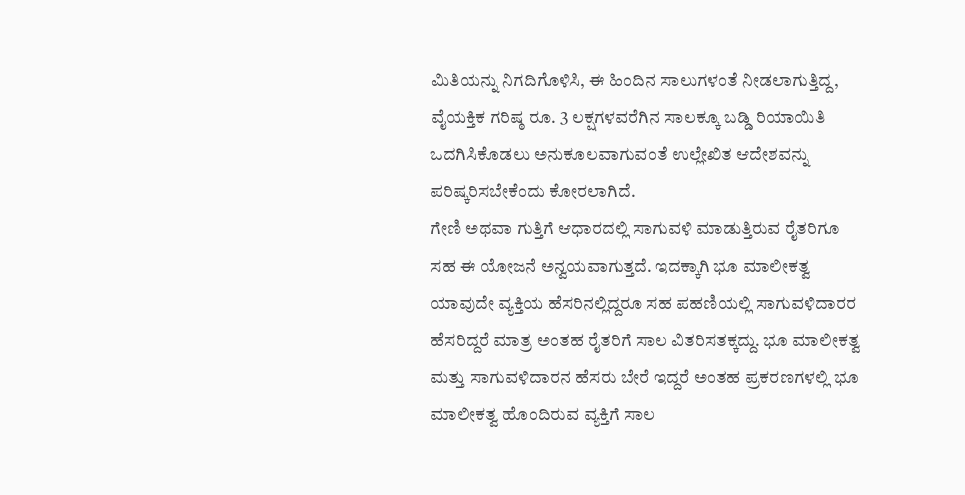ಮಿತಿಯನ್ನು ನಿಗದಿಗೊಳಿಸಿ, ಈ ಹಿಂದಿನ ಸಾಲುಗಳಂತೆ ನೀಡಲಾಗುತ್ತಿದ್ದ, ವೈಯಕ್ತಿಕ ಗರಿಷ್ಠ ರೂ. 3 ಲಕ್ಷಗಳವರೆಗಿನ ಸಾಲಕ್ಕೂ ಬಡ್ಡಿ ರಿಯಾಯಿತಿ ಒದಗಿಸಿಕೊಡಲು ಅನುಕೂಲವಾಗುವಂತೆ ಉಲ್ಲೇಖಿತ ಆದೇಶವನ್ನು ಪರಿಷ್ಕರಿಸಬೇಕೆಂದು ಕೋರಲಾಗಿದೆ.
ಗೇಣಿ ಅಥವಾ ಗುತ್ತಿಗೆ ಆಧಾರದಲ್ಲಿ ಸಾಗುವಳಿ ಮಾಡುತ್ತಿರುವ ರೈತರಿಗೂ ಸಹ ಈ ಯೋಜನೆ ಅನ್ವಯವಾಗುತ್ತದೆ. ಇದಕ್ಕಾಗಿ ಭೂ ಮಾಲೀಕತ್ವ ಯಾವುದೇ ವ್ಯಕ್ತಿಯ ಹೆಸರಿನಲ್ಲಿದ್ದರೂ ಸಹ ಪಹಣಿಯಲ್ಲಿ ಸಾಗುವಳಿದಾರರ ಹೆಸರಿದ್ದರೆ ಮಾತ್ರ ಅಂತಹ ರೈತರಿಗೆ ಸಾಲ ವಿತರಿಸತಕ್ಕದ್ದು. ಭೂ ಮಾಲೀಕತ್ವ ಮತ್ತು ಸಾಗುವಳಿದಾರನ ಹೆಸರು ಬೇರೆ ಇದ್ದರೆ ಅಂತಹ ಪ್ರಕರಣಗಳಲ್ಲಿ ಭೂ ಮಾಲೀಕತ್ವ ಹೊಂದಿರುವ ವ್ಯಕ್ತಿಗೆ ಸಾಲ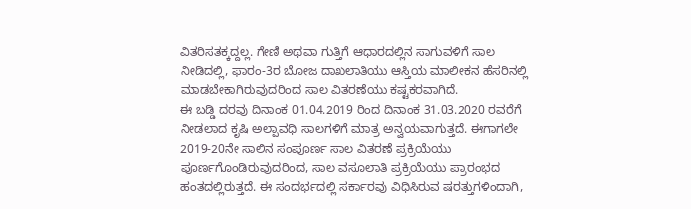ವಿತರಿಸತಕ್ಕದ್ದಲ್ಲ. ಗೇಣಿ ಅಥವಾ ಗುತ್ತಿಗೆ ಆಧಾರದಲ್ಲಿನ ಸಾಗುವಳಿಗೆ ಸಾಲ ನೀಡಿದಲ್ಲಿ, ಫಾರಂ-3ರ ಬೋಜ ದಾಖಲಾತಿಯು ಆಸ್ತಿಯ ಮಾಲೀಕನ ಹೆಸರಿನಲ್ಲಿ ಮಾಡಬೇಕಾಗಿರುವುದರಿಂದ ಸಾಲ ವಿತರಣೆಯು ಕಷ್ಟಕರವಾಗಿದೆ.
ಈ ಬಡ್ಡಿ ದರವು ದಿನಾಂಕ 01.04.2019 ರಿಂದ ದಿನಾಂಕ 31.03.2020 ರವರೆಗೆ ನೀಡಲಾದ ಕೃಷಿ ಅಲ್ಪಾವಧಿ ಸಾಲಗಳಿಗೆ ಮಾತ್ರ ಅನ್ವಯವಾಗುತ್ತದೆ. ಈಗಾಗಲೇ 2019-20ನೇ ಸಾಲಿನ ಸಂಪೂರ್ಣ ಸಾಲ ವಿತರಣೆ ಪ್ರಕ್ರಿಯೆಯು ಪೂರ್ಣಗೊಂಡಿರುವುದರಿಂದ, ಸಾಲ ವಸೂಲಾತಿ ಪ್ರಕ್ರಿಯೆಯು ಪ್ರಾರಂಭದ ಹಂತದಲ್ಲಿರುತ್ತದೆ. ಈ ಸಂದರ್ಭದಲ್ಲಿ ಸರ್ಕಾರವು ವಿಧಿಸಿರುವ ಷರತ್ತುಗಳಿಂದಾಗಿ,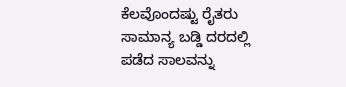ಕೆಲವೊಂದಷ್ಟು ರೈತರು ಸಾಮಾನ್ಯ ಬಡ್ಡಿ ದರದಲ್ಲಿ ಪಡೆದ ಸಾಲವನ್ನು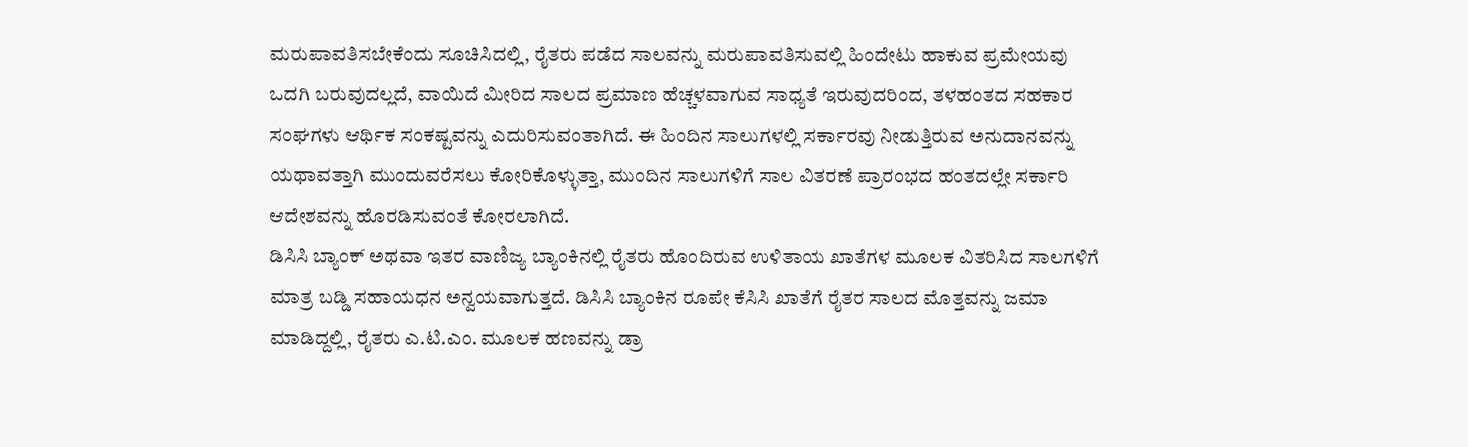ಮರುಪಾವತಿಸಬೇಕೆಂದು ಸೂಚಿಸಿದಲ್ಲಿ, ರೈತರು ಪಡೆದ ಸಾಲವನ್ನು ಮರುಪಾವತಿಸುವಲ್ಲಿ ಹಿಂದೇಟು ಹಾಕುವ ಪ್ರಮೇಯವು ಒದಗಿ ಬರುವುದಲ್ಲದೆ, ವಾಯಿದೆ ಮೀರಿದ ಸಾಲದ ಪ್ರಮಾಣ ಹೆಚ್ಚಳವಾಗುವ ಸಾಧ್ಯತೆ ಇರುವುದರಿಂದ, ತಳಹಂತದ ಸಹಕಾರ ಸಂಘಗಳು ಆರ್ಥಿಕ ಸಂಕಷ್ಟವನ್ನು ಎದುರಿಸುವಂತಾಗಿದೆ. ಈ ಹಿಂದಿನ ಸಾಲುಗಳಲ್ಲಿ ಸರ್ಕಾರವು ನೀಡುತ್ತಿರುವ ಅನುದಾನವನ್ನು ಯಥಾವತ್ತಾಗಿ ಮುಂದುವರೆಸಲು ಕೋರಿಕೊಳ್ಳುತ್ತಾ, ಮುಂದಿನ ಸಾಲುಗಳಿಗೆ ಸಾಲ ವಿತರಣೆ ಪ್ರಾರಂಭದ ಹಂತದಲ್ಲೇ ಸರ್ಕಾರಿ ಆದೇಶವನ್ನು ಹೊರಡಿಸುವಂತೆ ಕೋರಲಾಗಿದೆ.
ಡಿಸಿಸಿ ಬ್ಯಾಂಕ್ ಅಥವಾ ಇತರ ವಾಣಿಜ್ಯ ಬ್ಯಾಂಕಿನಲ್ಲಿ ರೈತರು ಹೊಂದಿರುವ ಉಳಿತಾಯ ಖಾತೆಗಳ ಮೂಲಕ ವಿತರಿಸಿದ ಸಾಲಗಳಿಗೆ ಮಾತ್ರ ಬಡ್ಡಿ ಸಹಾಯಧನ ಅನ್ವಯವಾಗುತ್ತದೆ. ಡಿಸಿಸಿ ಬ್ಯಾಂಕಿನ ರೂಪೇ ಕೆಸಿಸಿ ಖಾತೆಗೆ ರೈತರ ಸಾಲದ ಮೊತ್ತವನ್ನು ಜಮಾ ಮಾಡಿದ್ದಲ್ಲಿ, ರೈತರು ಎ.ಟಿ.ಎಂ. ಮೂಲಕ ಹಣವನ್ನು ಡ್ರಾ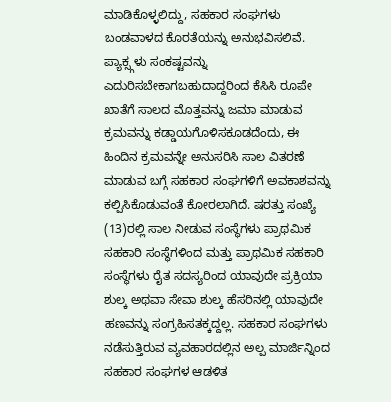ಮಾಡಿಕೊಳ್ಳಲಿದ್ದು, ಸಹಕಾರ ಸಂಘಗಳು ಬಂಡವಾಳದ ಕೊರತೆಯನ್ನು ಅನುಭವಿಸಲಿವೆ. ಪ್ಯಾಕ್ಸ್ಗಳು ಸಂಕಷ್ಟವನ್ನು ಎದುರಿಸಬೇಕಾಗಬಹುದಾದ್ದರಿಂದ ಕೆಸಿಸಿ ರೂಪೇ ಖಾತೆಗೆ ಸಾಲದ ಮೊತ್ತವನ್ನು ಜಮಾ ಮಾಡುವ ಕ್ರಮವನ್ನು ಕಡ್ಡಾಯಗೊಳಿಸಕೂಡದೆಂದು, ಈ ಹಿಂದಿನ ಕ್ರಮವನ್ನೇ ಅನುಸರಿಸಿ ಸಾಲ ವಿತರಣೆ ಮಾಡುವ ಬಗ್ಗೆ ಸಹಕಾರ ಸಂಘಗಳಿಗೆ ಅವಕಾಶವನ್ನು ಕಲ್ಪಿಸಿಕೊಡುವಂತೆ ಕೋರಲಾಗಿದೆ. ಷರತ್ತು ಸಂಖ್ಯೆ (13)ರಲ್ಲಿ ಸಾಲ ನೀಡುವ ಸಂಸ್ಥೆಗಳು ಪ್ರಾಥಮಿಕ ಸಹಕಾರಿ ಸಂಸ್ಥೆಗಳಿಂದ ಮತ್ತು ಪ್ರಾಥಮಿಕ ಸಹಕಾರಿ ಸಂಸ್ಥೆಗಳು ರೈತ ಸದಸ್ಯರಿಂದ ಯಾವುದೇ ಪ್ರಕ್ರಿಯಾ ಶುಲ್ಕ ಅಥವಾ ಸೇವಾ ಶುಲ್ಕ ಹೆಸರಿನಲ್ಲಿ ಯಾವುದೇ ಹಣವನ್ನು ಸಂಗ್ರಹಿಸತಕ್ಕದ್ದಲ್ಲ. ಸಹಕಾರ ಸಂಘಗಳು ನಡೆಸುತ್ತಿರುವ ವ್ಯವಹಾರದಲ್ಲಿನ ಅಲ್ಪ ಮಾರ್ಜಿನ್ನಿಂದ ಸಹಕಾರ ಸಂಘಗಳ ಆಡಳಿತ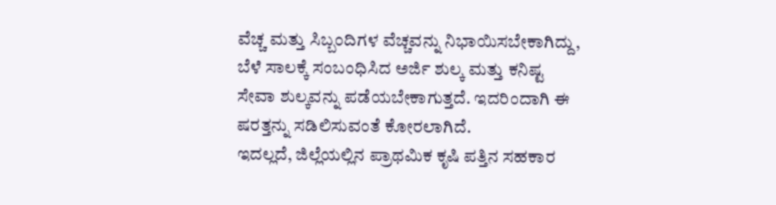ವೆಚ್ಚ ಮತ್ತು ಸಿಬ್ಬಂದಿಗಳ ವೆಚ್ಚವನ್ನು ನಿಭಾಯಿಸಬೇಕಾಗಿದ್ದು, ಬೆಳೆ ಸಾಲಕ್ಕೆ ಸಂಬಂಧಿಸಿದ ಅರ್ಜಿ ಶುಲ್ಕ ಮತ್ತು ಕನಿಷ್ಟ ಸೇವಾ ಶುಲ್ಕವನ್ನು ಪಡೆಯಬೇಕಾಗುತ್ತದೆ. ಇದರಿಂದಾಗಿ ಈ ಷರತ್ತನ್ನು ಸಡಿಲಿಸುವಂತೆ ಕೋರಲಾಗಿದೆ.
ಇದಲ್ಲದೆ, ಜಿಲ್ಲೆಯಲ್ಲಿನ ಪ್ರಾಥಮಿಕ ಕೃಷಿ ಪತ್ತಿನ ಸಹಕಾರ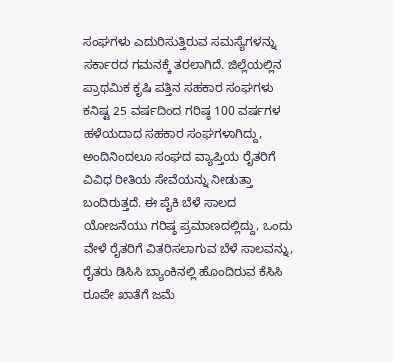ಸಂಘಗಳು ಎದುರಿಸುತ್ತಿರುವ ಸಮಸ್ಯೆಗಳನ್ನು ಸರ್ಕಾರದ ಗಮನಕ್ಕೆ ತರಲಾಗಿದೆ. ಜಿಲ್ಲೆಯಲ್ಲಿನ ಪ್ರಾಥಮಿಕ ಕೃಷಿ ಪತ್ತಿನ ಸಹಕಾರ ಸಂಘಗಳು ಕನಿಷ್ಟ 25 ವರ್ಷದಿಂದ ಗರಿಷ್ಠ 100 ವರ್ಷಗಳ ಹಳೆಯದಾದ ಸಹಕಾರ ಸಂಘಗಳಾಗಿದ್ದು, ಅಂದಿನಿಂದಲೂ ಸಂಘದ ವ್ಯಾಪ್ತಿಯ ರೈತರಿಗೆ ವಿವಿಧ ರೀತಿಯ ಸೇವೆಯನ್ನು ನೀಡುತ್ತಾ ಬಂದಿರುತ್ತದೆ. ಈ ಪೈಕಿ ಬೆಳೆ ಸಾಲದ ಯೋಜನೆಯು ಗರಿಷ್ಠ ಪ್ರಮಾಣದಲ್ಲಿದ್ದು, ಒಂದು ವೇಳೆ ರೈತರಿಗೆ ವಿತರಿಸಲಾಗುವ ಬೆಳೆ ಸಾಲವನ್ನು, ರೈತರು ಡಿಸಿಸಿ ಬ್ಯಾಂಕಿನಲ್ಲಿ ಹೊಂದಿರುವ ಕೆಸಿಸಿ ರೂಪೇ ಖಾತೆಗೆ ಜಮೆ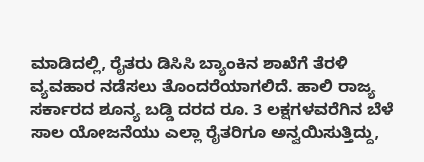ಮಾಡಿದಲ್ಲಿ, ರೈತರು ಡಿಸಿಸಿ ಬ್ಯಾಂಕಿನ ಶಾಖೆಗೆ ತೆರಳಿ ವ್ಯವಹಾರ ನಡೆಸಲು ತೊಂದರೆಯಾಗಲಿದೆ. ಹಾಲಿ ರಾಜ್ಯ ಸರ್ಕಾರದ ಶೂನ್ಯ ಬಡ್ಡಿ ದರದ ರೂ. 3 ಲಕ್ಷಗಳವರೆಗಿನ ಬೆಳೆ ಸಾಲ ಯೋಜನೆಯು ಎಲ್ಲಾ ರೈತರಿಗೂ ಅನ್ವಯಿಸುತ್ತಿದ್ದು,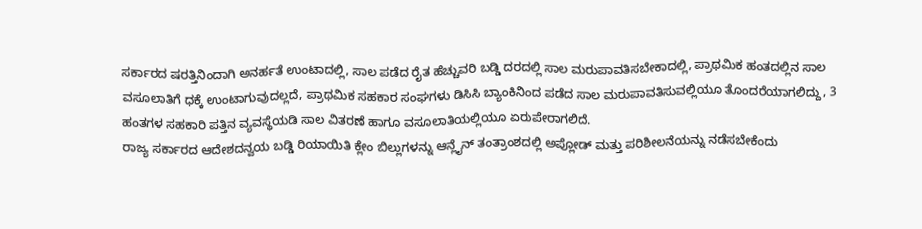ಸರ್ಕಾರದ ಷರತ್ತಿನಿಂದಾಗಿ ಅನರ್ಹತೆ ಉಂಟಾದಲ್ಲಿ, ಸಾಲ ಪಡೆದ ರೈತ ಹೆಚ್ಚುವರಿ ಬಡ್ಡಿ ದರದಲ್ಲಿ ಸಾಲ ಮರುಪಾವತಿಸಬೇಕಾದಲ್ಲಿ, ಪ್ರಾಥಮಿಕ ಹಂತದಲ್ಲಿನ ಸಾಲ ವಸೂಲಾತಿಗೆ ಧಕ್ಕೆ ಉಂಟಾಗುವುದಲ್ಲದೆ, ಪ್ರಾಥಮಿಕ ಸಹಕಾರ ಸಂಘಗಳು ಡಿಸಿಸಿ ಬ್ಯಾಂಕಿನಿಂದ ಪಡೆದ ಸಾಲ ಮರುಪಾವತಿಸುವಲ್ಲಿಯೂ ತೊಂದರೆಯಾಗಲಿದ್ದು, 3 ಹಂತಗಳ ಸಹಕಾರಿ ಪತ್ತಿನ ವ್ಯವಸ್ಥೆಯಡಿ ಸಾಲ ವಿತರಣೆ ಹಾಗೂ ವಸೂಲಾತಿಯಲ್ಲಿಯೂ ಏರುಪೇರಾಗಲಿದೆ.
ರಾಜ್ಯ ಸರ್ಕಾರದ ಆದೇಶದನ್ವಯ ಬಡ್ಡಿ ರಿಯಾಯಿತಿ ಕ್ಲೇಂ ಬಿಲ್ಲುಗಳನ್ನು ಆನ್ಲೈನ್ ತಂತ್ರಾಂಶದಲ್ಲಿ ಅಪ್ಲೋಡ್ ಮತ್ತು ಪರಿಶೀಲನೆಯನ್ನು ನಡೆಸಬೇಕೆಂದು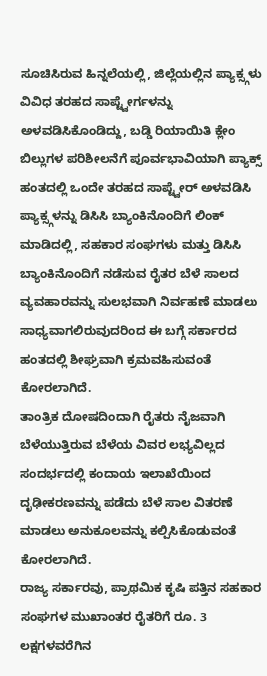ಸೂಚಿಸಿರುವ ಹಿನ್ನಲೆಯಲ್ಲಿ, ಜಿಲ್ಲೆಯಲ್ಲಿನ ಪ್ಯಾಕ್ಸ್ಗಳು ವಿವಿಧ ತರಹದ ಸಾಪ್ಟ್ವೇರ್ಗಳನ್ನು ಅಳವಡಿಸಿಕೊಂಡಿದ್ದು, ಬಡ್ಡಿ ರಿಯಾಯಿತಿ ಕ್ಲೇಂ ಬಿಲ್ಲುಗಳ ಪರಿಶೀಲನೆಗೆ ಪೂರ್ವಭಾವಿಯಾಗಿ ಪ್ಯಾಕ್ಸ್ ಹಂತದಲ್ಲಿ ಒಂದೇ ತರಹದ ಸಾಪ್ಟ್ವೇರ್ ಅಳವಡಿಸಿ ಪ್ಯಾಕ್ಸ್ಗಳನ್ನು ಡಿಸಿಸಿ ಬ್ಯಾಂಕಿನೊಂದಿಗೆ ಲಿಂಕ್ ಮಾಡಿದಲ್ಲಿ, ಸಹಕಾರ ಸಂಘಗಳು ಮತ್ತು ಡಿಸಿಸಿ ಬ್ಯಾಂಕಿನೊಂದಿಗೆ ನಡೆಸುವ ರೈತರ ಬೆಳೆ ಸಾಲದ ವ್ಯವಹಾರವನ್ನು ಸುಲಭವಾಗಿ ನಿರ್ವಹಣೆ ಮಾಡಲು ಸಾಧ್ಯವಾಗಲಿರುವುದರಿಂದ ಈ ಬಗ್ಗೆ ಸರ್ಕಾರದ ಹಂತದಲ್ಲಿ ಶೀಘ್ರವಾಗಿ ಕ್ರಮವಹಿಸುವಂತೆ ಕೋರಲಾಗಿದೆ.
ತಾಂತ್ರಿಕ ದೋಷದಿಂದಾಗಿ ರೈತರು ನೈಜವಾಗಿ ಬೆಳೆಯುತ್ತಿರುವ ಬೆಳೆಯ ವಿವರ ಲಭ್ಯವಿಲ್ಲದ ಸಂದರ್ಭದಲ್ಲಿ ಕಂದಾಯ ಇಲಾಖೆಯಿಂದ ದೃಢೀಕರಣವನ್ನು ಪಡೆದು ಬೆಳೆ ಸಾಲ ವಿತರಣೆ ಮಾಡಲು ಅನುಕೂಲವನ್ನು ಕಲ್ಪಿಸಿಕೊಡುವಂತೆ ಕೋರಲಾಗಿದೆ.
ರಾಜ್ಯ ಸರ್ಕಾರವು, ಪ್ರಾಥಮಿಕ ಕೃಷಿ ಪತ್ತಿನ ಸಹಕಾರ ಸಂಘಗಳ ಮುಖಾಂತರ ರೈತರಿಗೆ ರೂ. 3 ಲಕ್ಷಗಳವರೆಗಿನ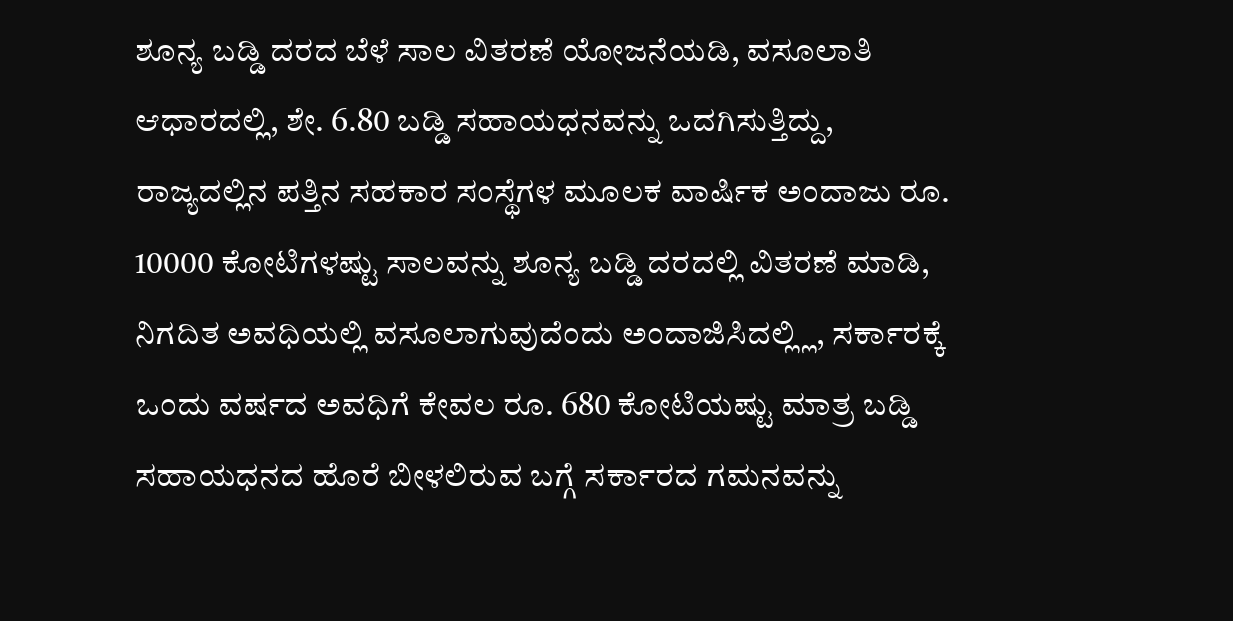ಶೂನ್ಯ ಬಡ್ಡಿ ದರದ ಬೆಳೆ ಸಾಲ ವಿತರಣೆ ಯೋಜನೆಯಡಿ, ವಸೂಲಾತಿ ಆಧಾರದಲ್ಲಿ, ಶೇ. 6.80 ಬಡ್ಡಿ ಸಹಾಯಧನವನ್ನು ಒದಗಿಸುತ್ತಿದ್ದು, ರಾಜ್ಯದಲ್ಲಿನ ಪತ್ತಿನ ಸಹಕಾರ ಸಂಸ್ಥೆಗಳ ಮೂಲಕ ವಾರ್ಷಿಕ ಅಂದಾಜು ರೂ. 10000 ಕೋಟಿಗಳಷ್ಟು ಸಾಲವನ್ನು ಶೂನ್ಯ ಬಡ್ಡಿ ದರದಲ್ಲಿ ವಿತರಣೆ ಮಾಡಿ, ನಿಗದಿತ ಅವಧಿಯಲ್ಲಿ ವಸೂಲಾಗುವುದೆಂದು ಅಂದಾಜಿಸಿದಲ್ಲ್ಲಿ, ಸರ್ಕಾರಕ್ಕೆ ಒಂದು ವರ್ಷದ ಅವಧಿಗೆ ಕೇವಲ ರೂ. 680 ಕೋಟಿಯಷ್ಟು ಮಾತ್ರ ಬಡ್ಡಿ ಸಹಾಯಧನದ ಹೊರೆ ಬೀಳಲಿರುವ ಬಗ್ಗೆ ಸರ್ಕಾರದ ಗಮನವನ್ನು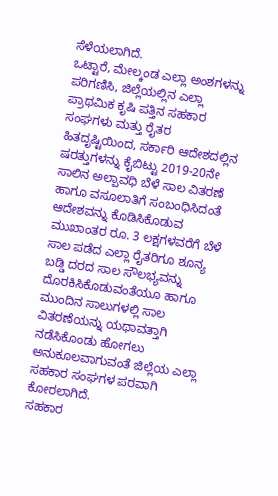ಸೆಳೆಯಲಾಗಿದೆ.
ಒಟ್ಟಾರೆ, ಮೇಲ್ಕಂಡ ಎಲ್ಲಾ ಅಂಶಗಳನ್ನು ಪರಿಗಣಿಸಿ, ಜಿಲ್ಲೆಯಲ್ಲಿನ ಎಲ್ಲಾ ಪ್ರಾಥಮಿಕ ಕೃಷಿ ಪತ್ತಿನ ಸಹಕಾರ ಸಂಘಗಳು ಮತ್ತು ರೈತರ ಹಿತದೃಷ್ಟಿಯಿಂದ, ಸರ್ಕಾರಿ ಆದೇಶದಲ್ಲಿನ ಷರತ್ತುಗಳನ್ನು ಕೈಬಿಟ್ಟು 2019-20ನೇ ಸಾಲಿನ ಅಲ್ಪಾವಧಿ ಬೆಳೆ ಸಾಲ ವಿತರಣೆ ಹಾಗೂ ವಸೂಲಾತಿಗೆ ಸಂಬಂಧಿಸಿದಂತೆ ಆದೇಶವನ್ನು ಕೊಡಿಸಿಕೊಡುವ ಮುಖಾಂತರ ರೂ. 3 ಲಕ್ಷಗಳವರೆಗೆ ಬೆಳೆ ಸಾಲ ಪಡೆದ ಎಲ್ಲಾ ರೈತರಿಗೂ ಶೂನ್ಯ ಬಡ್ಡಿ ದರದ ಸಾಲ ಸೌಲಭ್ಯವನ್ನು ದೊರಕಿಸಿಕೊಡುವಂತೆಯೂ ಹಾಗೂ ಮುಂದಿನ ಸಾಲುಗಳಲ್ಲಿ ಸಾಲ ವಿತರಣೆಯನ್ನು ಯಥಾವತ್ತಾಗಿ ನಡೆಸಿಕೊಂಡು ಹೋಗಲು ಅನುಕೂಲವಾಗುವಂತೆ ಜಿಲ್ಲೆಯ ಎಲ್ಲಾ ಸಹಕಾರ ಸಂಘಗಳ ಪರವಾಗಿ ಕೋರಲಾಗಿದೆ.
ಸಹಕಾರ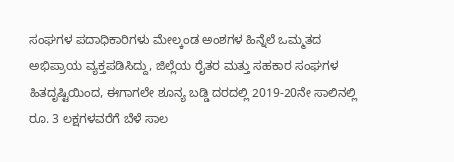ಸಂಘಗಳ ಪದಾಧಿಕಾರಿಗಳು ಮೇಲ್ಕಂಡ ಅಂಶಗಳ ಹಿನ್ನೆಲೆ ಒಮ್ಮತದ ಅಭಿಪ್ರಾಯ ವ್ಯಕ್ತಪಡಿಸಿದ್ದು, ಜಿಲ್ಲೆಯ ರೈತರ ಮತ್ತು ಸಹಕಾರ ಸಂಘಗಳ ಹಿತದೃಷ್ಟಿಯಿಂದ, ಈಗಾಗಲೇ ಶೂನ್ಯ ಬಡ್ಡಿ ದರದಲ್ಲಿ 2019-20ನೇ ಸಾಲಿನಲ್ಲಿ ರೂ. 3 ಲಕ್ಷಗಳವರೆಗೆ ಬೆಳೆ ಸಾಲ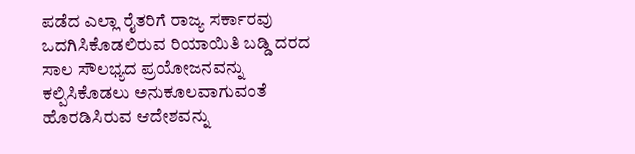ಪಡೆದ ಎಲ್ಲಾ ರೈತರಿಗೆ ರಾಜ್ಯ ಸರ್ಕಾರವು ಒದಗಿಸಿಕೊಡಲಿರುವ ರಿಯಾಯಿತಿ ಬಡ್ಡಿ ದರದ ಸಾಲ ಸೌಲಭ್ಯದ ಪ್ರಯೋಜನವನ್ನು ಕಲ್ಪಿಸಿಕೊಡಲು ಅನುಕೂಲವಾಗುವಂತೆ ಹೊರಡಿಸಿರುವ ಆದೇಶವನ್ನು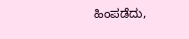ಹಿಂಪಡೆದು,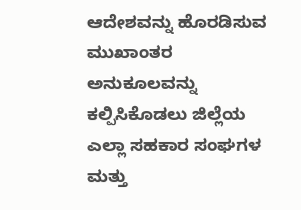ಆದೇಶವನ್ನು ಹೊರಡಿಸುವ ಮುಖಾಂತರ ಅನುಕೂಲವನ್ನು ಕಲ್ಪಿಸಿಕೊಡಲು ಜಿಲ್ಲೆಯ ಎಲ್ಲಾ ಸಹಕಾರ ಸಂಘಗಳ ಮತ್ತು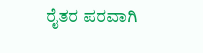ರೈತರ ಪರವಾಗಿ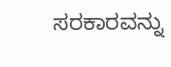ಸರಕಾರವನ್ನು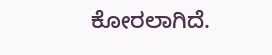ಕೋರಲಾಗಿದೆ.